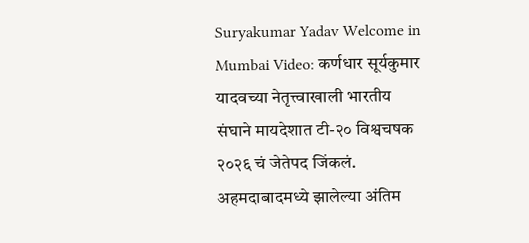Suryakumar Yadav Welcome in Mumbai Video: कर्णधार सूर्यकुमार यादवच्या नेतृत्त्वाखाली भारतीय संघाने मायदेशात टी-२० विश्वचषक २०२६ चं जेतेपद जिंकलं. अहमदाबादमध्ये झालेल्या अंतिम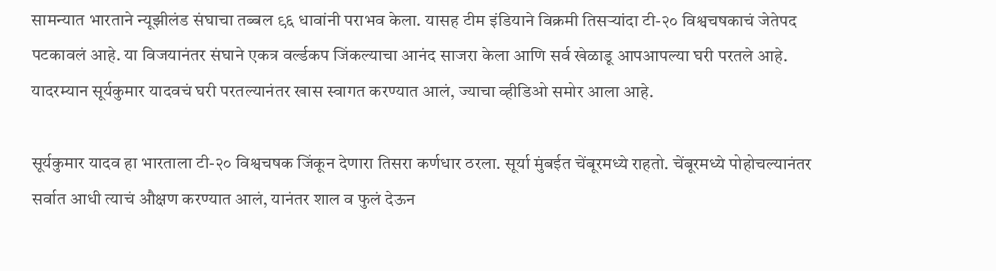सामन्यात भारताने न्यूझीलंड संघाचा तब्बल ९६ धावांनी पराभव केला. यासह टीम इंडियाने विक्रमी तिसऱ्यांदा टी-२० विश्वचषकाचं जेतेपद पटकावलं आहे. या विजयानंतर संघाने एकत्र वर्ल्डकप जिंकल्याचा आनंद साजरा केला आणि सर्व खेळाडू आपआपल्या घरी परतले आहे. यादरम्यान सूर्यकुमार यादवचं घरी परतल्यानंतर खास स्वागत करण्यात आलं, ज्याचा व्हीडिओ समोर आला आहे.

सूर्यकुमार यादव हा भारताला टी-२० विश्वचषक जिंकून देणारा तिसरा कर्णधार ठरला. सूर्या मुंबईत चेंबूरमध्ये राहतो. चेंबूरमध्ये पोहोचल्यानंतर सर्वात आधी त्याचं औक्षण करण्यात आलं, यानंतर शाल व फुलं देऊन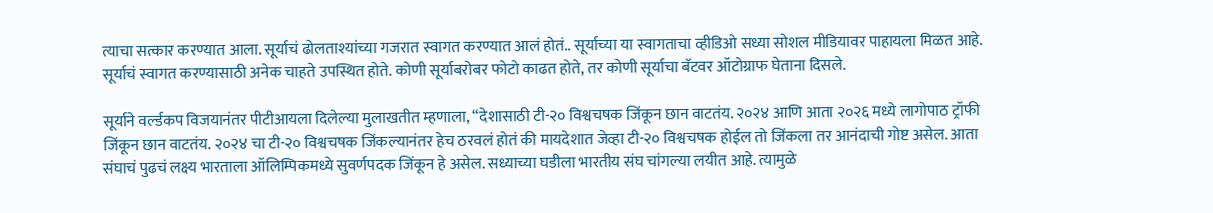त्याचा सत्कार करण्यात आला. सूर्याचं ढोलताश्यांच्या गजरात स्वागत करण्यात आलं होतं.. सूर्याच्या या स्वागताचा व्हीडिओ सध्या सोशल मीडियावर पाहायला मिळत आहे. सूर्याचं स्वागत करण्यासाठी अनेक चाहते उपस्थित होते. कोणी सूर्याबरोबर फोटो काढत होते, तर कोणी सूर्याचा बॅटवर ऑटोग्राफ घेताना दिसले.

सूर्याने वर्ल्डकप विजयानंतर पीटीआयला दिलेल्या मुलाखतीत म्हणाला, “देशासाठी टी-२० विश्वचषक जिंकून छान वाटतंय. २०२४ आणि आता २०२६ मध्ये लागोपाठ ट्रॉफी जिंकून छान वाटतंय. २०२४ चा टी-२० विश्वचषक जिंकल्यानंतर हेच ठरवलं होतं की मायदेशात जेव्हा टी-२० विश्वचषक होईल तो जिंकला तर आनंदाची गोष्ट असेल. आता संघाचं पुढचं लक्ष्य भारताला ऑलिम्पिकमध्ये सुवर्णपदक जिंकून हे असेल. सध्याच्या घडीला भारतीय संघ चांगल्या लयीत आहे. त्यामुळे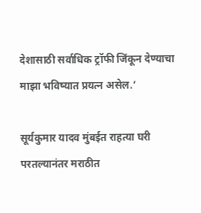देशासाठी सर्वाधिक ट्रॉफी जिंकून देण्याचा माझा भविष्यात प्रयत्न असेल.’

सूर्यकुमार यादव मुंबईत राहत्या घरी परतल्यानंतर मराठीत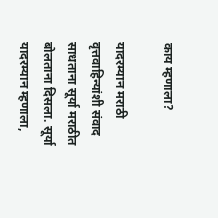काय म्हणाला?

यादरम्यान मराठी वृत्तवाहिन्यांशी संवाद साधताना सूर्या मराठीत बोलताना दिसला. सूर्या यादरम्यान म्हणाला,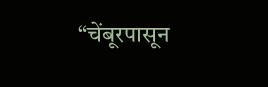“चेंबूरपासून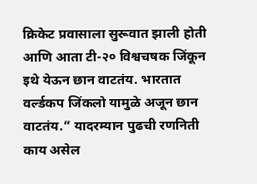क्रिकेट प्रवासाला सुरूवात झाली होती आणि आता टी-२० विश्वचषक जिंकून इथे येऊन छान वाटतंय. भारतात वर्ल्डकप जिंकलो यामुळे अजून छान वाटतंय.” यादरम्यान पुढची रणनिती काय असेल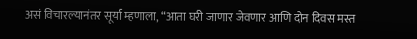असं विचारल्यानंतर सूर्या म्हणाला, “आता घरी जाणार जेवणार आणि दोन दिवस मस्त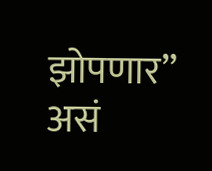झोपणार” असं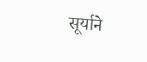सूर्याने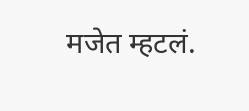मजेत म्हटलं.